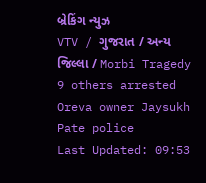બ્રેકિંગ ન્યુઝ
VTV / ગુજરાત / અન્ય જિલ્લા / Morbi Tragedy 9 others arrested Oreva owner Jaysukh Pate police
Last Updated: 09:53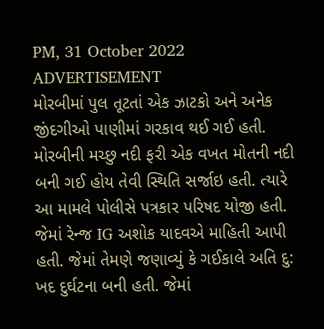PM, 31 October 2022
ADVERTISEMENT
મોરબીમાં પુલ તૂટતાં એક ઝાટકો અને અનેક જીંદગીઓ પાણીમાં ગરકાવ થઈ ગઈ હતી. મોરબીની મચ્છુ નદી ફરી એક વખત મોતની નદી બની ગઈ હોય તેવી સ્થિતિ સર્જાઇ હતી. ત્યારે આ મામલે પોલીસે પત્રકાર પરિષદ યોજી હતી. જેમાં રેન્જ IG અશોક યાદવએ માહિતી આપી હતી. જેમાં તેમણે જણાવ્યું કે ગઈકાલે અતિ દુ: ખદ દુર્ઘટના બની હતી. જેમાં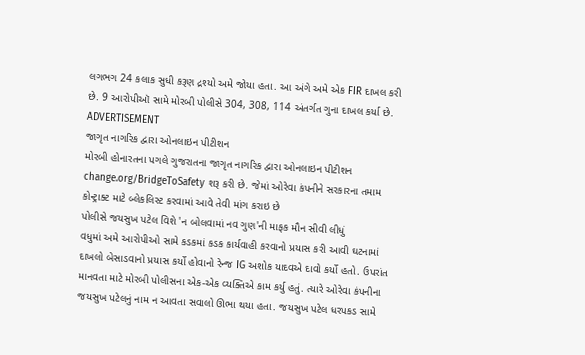લગભગ 24 કલાક સુધી કરૂણ દ્રશ્યો અમે જોયા હતા. આ અંગે અમે એક FIR દાખલ કરી છે. 9 આરોપીઑ સામે મોરબી પોલીસે 304, 308, 114 અંતર્ગત ગુના દાખલ કર્યા છે.
ADVERTISEMENT
જાગૃત નાગરિક દ્વારા ઓનલાઇન પીટીશન
મોરબી હોનારતના પગલે ગુજરાતના જાગૃત નાગરિક દ્વારા ઓનલાઇન પીટીશન change.org/BridgeToSafety શરૂ કરી છે. જેમાં ઓરેવા કંપનીને સરકારના તમામ કોન્ટ્રાક્ટ માટે બ્લેકલિસ્ટ કરવામાં આવે તેવી માંગ કરાઇ છે
પોલીસે જયસુખ પટેલ વિશે 'ન બોલવામાં નવ ગુણ'ની માફક મૌન સીવી લીધું
વધુમાં અમે આરોપીઓ સામે કડકમાં કડક કાર્યવાહી કરવાનો પ્રયાસ કરી આવી ઘટનામાં દાખલો બેસાડવાનો પ્રયાસ કર્યો હોવાનો રેન્જ IG અશોક યાદવએ દાવો કર્યો હતો. ઉપરાંત માનવતા માટે મોરબી પોલીસના એક-એક વ્યક્તિએ કામ કર્યુ હતું. ત્યારે ઓરેવા કંપનીના જયસુખ પટેલનું નામ ન આવતા સવાલો ઊભા થયા હતા. જયસુખ પટેલ ધરપકડ સામે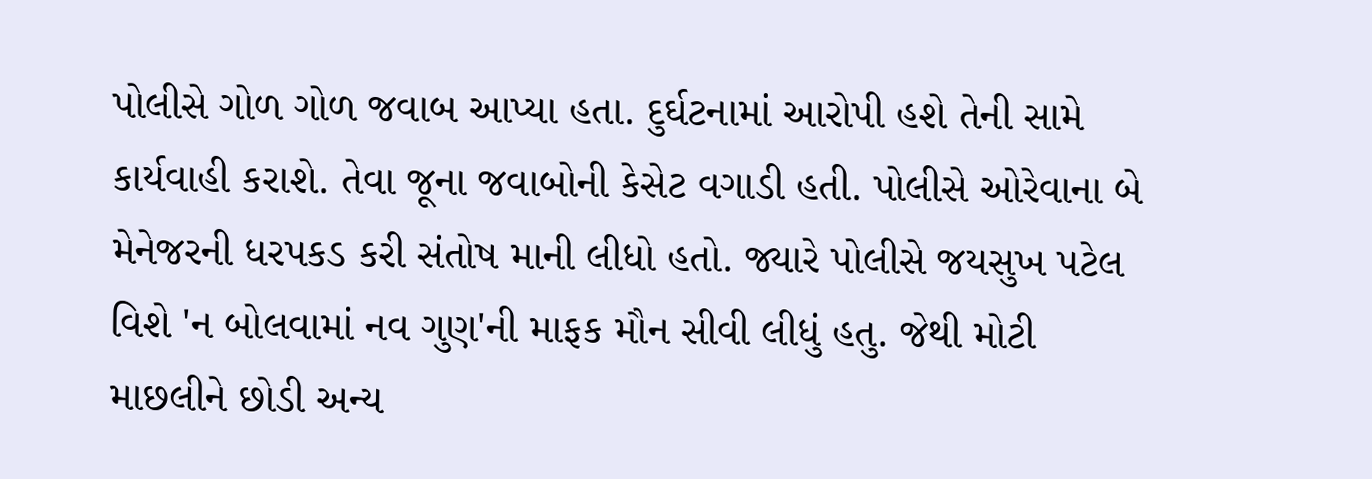પોલીસે ગોળ ગોળ જવાબ આપ્યા હતા. દુર્ઘટનામાં આરોપી હશે તેની સામે કાર્યવાહી કરાશે. તેવા જૂના જવાબોની કેસેટ વગાડી હતી. પોલીસે ઓરેવાના બે મેનેજરની ધરપકડ કરી સંતોષ માની લીધો હતો. જ્યારે પોલીસે જયસુખ પટેલ વિશે 'ન બોલવામાં નવ ગુણ'ની માફક મૌન સીવી લીધું હતુ. જેથી મોટી માછલીને છોડી અન્ય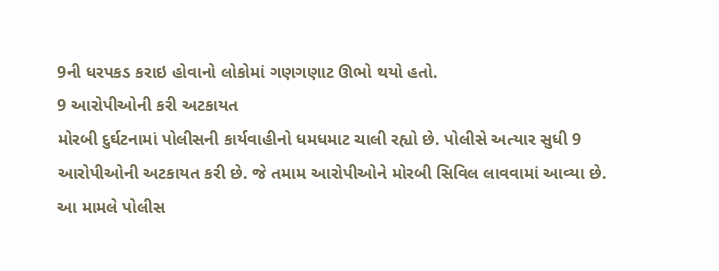9ની ધરપકડ કરાઇ હોવાનો લોકોમાં ગણગણાટ ઊભો થયો હતો.
9 આરોપીઓની કરી અટકાયત
મોરબી દુર્ઘટનામાં પોલીસની કાર્યવાહીનો ધમધમાટ ચાલી રહ્યો છે. પોલીસે અત્યાર સુધી 9 આરોપીઓની અટકાયત કરી છે. જે તમામ આરોપીઓને મોરબી સિવિલ લાવવામાં આવ્યા છે. આ મામલે પોલીસ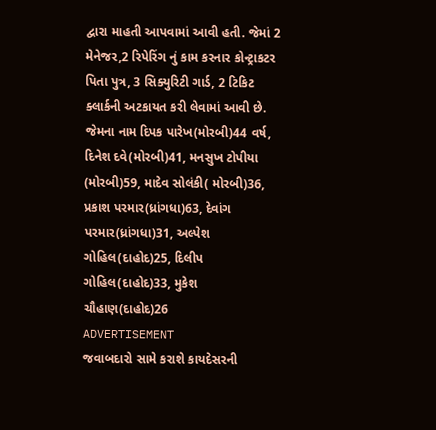દ્વારા માહતી આપવામાં આવી હતી. જેમાં 2 મેનેજર,2 રિપેરિંગ નું કામ કરનાર કોન્ટ્રાકટર પિતા પુત્ર, 3 સિક્યુરિટી ગાર્ડ, 2 ટિકિટ ક્લાર્કની અટકાયત કરી લેવામાં આવી છે. જેમના નામ દિપક પારેખ(મોરબી)44 વર્ષ, દિનેશ દવે(મોરબી)41, મનસુખ ટોપીયા (મોરબી)59, માદેવ સોલંકી( મોરબી)36, પ્રકાશ પરમાર(ધ્રાંગધા)63, દેવાંગ પરમાર(ધ્રાંગધા)31, અલ્પેશ ગોહિલ(દાહોદ)25, દિલીપ ગોહિલ(દાહોદ)33, મુકેશ ચૌહાણ(દાહોદ)26
ADVERTISEMENT
જવાબદારો સામે કરાશે કાયદેસરની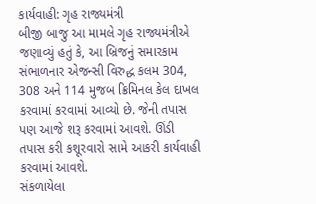કાર્યવાહી: ગૃહ રાજ્યમંત્રી
બીજી બાજુ આ મામલે ગૃહ રાજ્યમંત્રીએ જણાવ્યું હતું કે, આ બ્રિજનું સમારકામ સંભાળનાર એજન્સી વિરુદ્ધ કલમ 304, 308 અને 114 મુજબ ક્રિમિનલ કેલ દાખલ કરવામાં કરવામાં આવ્યો છે. જેની તપાસ પણ આજે શરૂ કરવામાં આવશે. ઊંડી તપાસ કરી કશૂરવારો સામે આકરી કાર્યવાહી કરવામાં આવશે.
સંકળાયેલા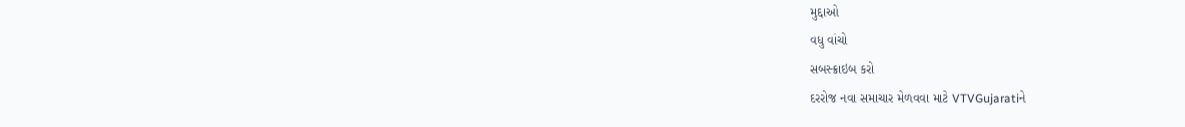મુદ્દાઓ
વધુ વાંચો
સબસ્ક્રાઇબ કરો
દરરોજ નવા સમાચાર મેળવવા માટે VTVGujaratiને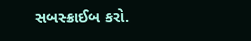સબસ્ક્રાઈબ કરો.